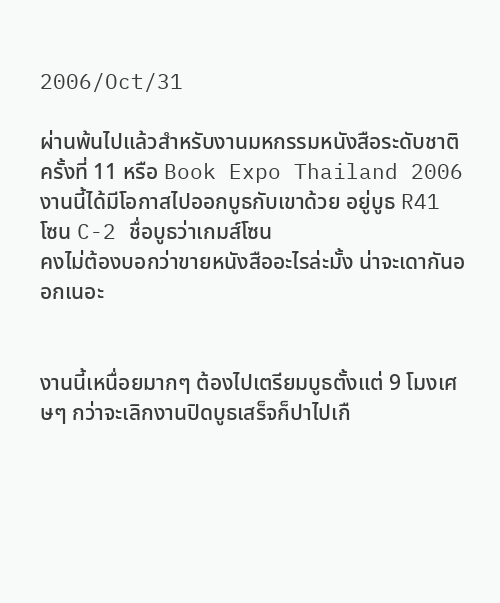2006/Oct/31

ผ่านพ้นไปแล้วสำหรับงานมหกรรมหนังสือระดับชาติครั้งที่ 11 หรือ Book Expo Thailand 2006
งานนี้ได้มีโอกาสไปออกบูธกับเขาด้วย อยู่บูธ R41 โซน C-2 ชื่อบูธว่าเกมส์โซน
คงไม่ต้องบอกว่าขายหนังสืออะไรล่ะมั้ง น่าจะเดากันออกเนอะ


งานนี้เหนื่อยมากๆ ต้องไปเตรียมบูธตั้งแต่ 9 โมงเศษๆ กว่าจะเลิกงานปิดบูธเสร็จก็ปาไปเกื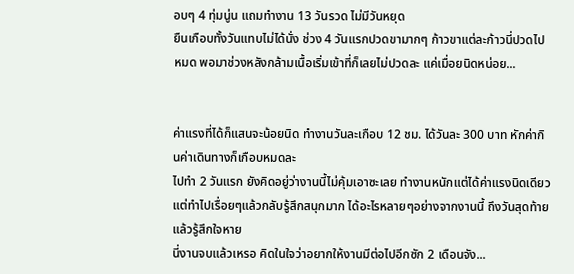อบๆ 4 ทุ่มนู่น แถมทำงาน 13 วันรวด ไม่มีวันหยุด
ยืนเกือบทั้งวันแทบไม่ได้นั่ง ช่วง 4 วันแรกปวดขามากๆ ก้าวขาแต่ละก้าวนี่ปวดไปหมด พอมาช่วงหลังกล้ามเนื้อเริ่มเข้าที่ก็เลยไม่ปวดละ แค่เมื่อยนิดหน่อย...


ค่าแรงที่ได้ก็แสนจะน้อยนิด ทำงานวันละเกือบ 12 ชม. ได้วันละ 300 บาท หักค่ากินค่าเดินทางก็เกือบหมดละ
ไปทำ 2 วันแรก ยังคิดอยู่ว่างานนี้ไม่คุ้มเอาซะเลย ทำงานหนักแต่ได้ค่าแรงนิดเดียว
แต่ทำไปเรื่อยๆแล้วกลับรู้สึกสนุกมาก ได้อะไรหลายๆอย่างจากงานนี้ ถึงวันสุดท้ายแล้วรู้สึกใจหาย
นี่งานจบแล้วเหรอ คิดในใจว่าอยากให้งานมีต่อไปอีกซัก 2 เดือนจัง...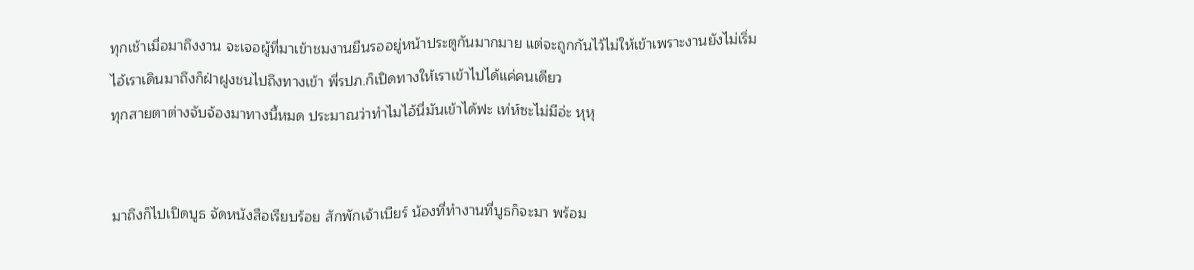ทุกเช้าเมื่อมาถึงงาน จะเจอผู้ที่มาเข้าชมงานยืนรออยู่หน้าประตูกันมากมาย แต่จะถูกกันไว้ไม่ให้เข้าเพราะงานยังไม่เริ่ม
ไอ้เราเดินมาถึงก็ฝ่าฝูงชนไปถึงทางเข้า พี่รปภ.ก็เปิดทางให้เราเข้าไปได้แค่คนเดียว
ทุกสายตาต่างจับจ้องมาทางนี้หมด ประมาณว่าทำไมไอ้นี่มันเข้าได้ฟะ เท่ห์ซะไม่มีอ่ะ หุหุ


มาถึงก็ไปเปิดบูธ จัดหนังสือเรียบร้อย สักพักเจ้าเบียร์ น้องที่ทำงานที่บูธก็จะมา พร้อม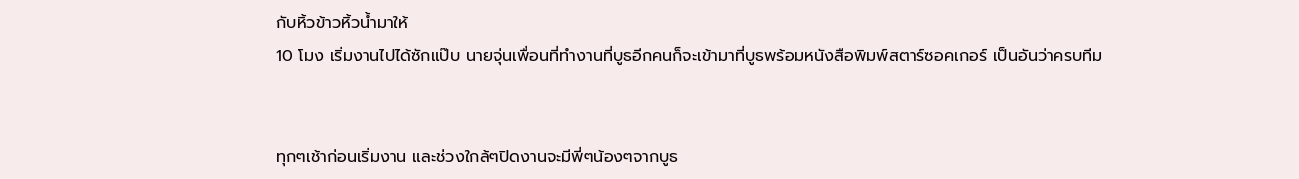กับหิ้วข้าวหิ้วน้ำมาให้
10 โมง เริ่มงานไปได้ซักแป๊บ นายจุ่นเพื่อนที่ทำงานที่บูธอีกคนก็จะเข้ามาที่บูธพร้อมหนังสือพิมพ์สตาร์ซอคเกอร์ เป็นอันว่าครบทีม


ทุกๆเช้าก่อนเริ่มงาน และช่วงใกล้ๆปิดงานจะมีพี่ๆน้องๆจากบูธ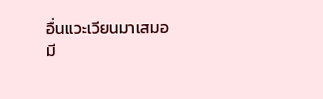อื่นแวะเวียนมาเสมอ
มี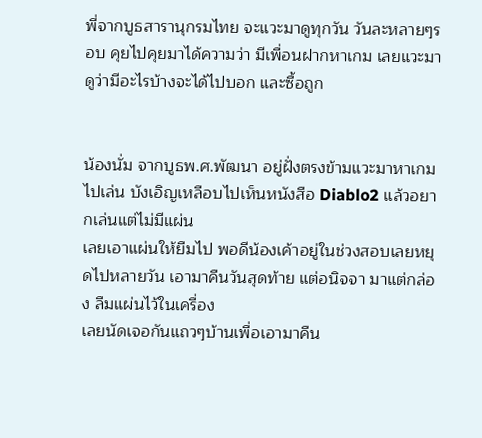พี่จากบูธสารานุกรมไทย จะแวะมาดูทุกวัน วันละหลายๆรอบ คุยไปคุยมาได้ความว่า มีเพื่อนฝากหาเกม เลยแวะมาดูว่ามีอะไรบ้างจะได้ไปบอก และซื้อถูก


น้องนั่ม จากบูธพ.ศ.พัฒนา อยู่ฝั่งตรงข้ามแวะมาหาเกมไปเล่น บังเอิญเหลือบไปเห็นหนังสือ Diablo2 แล้วอยากเล่นแต่ไม่มีแผ่น
เลยเอาแผ่นให้ยืมไป พอดีน้องเค้าอยู่ในช่วงสอบเลยหยุดไปหลายวัน เอามาคืนวันสุดท้าย แต่อนิจจา มาแต่กล่อง ลืมแผ่นไว้ในเครื่อง
เลยนัดเจอกันแถวๆบ้านเพื่อเอามาคืน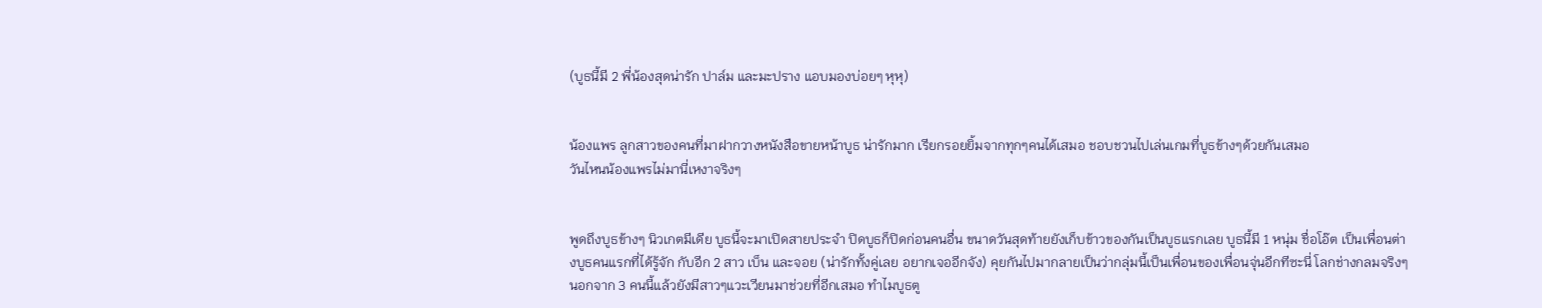(บูธนี้มี 2 พี่น้องสุดน่ารัก ปาล์ม และมะปราง แอบมองบ่อยๆ หุหุ)


น้องแพร ลูกสาวของคนที่มาฝากวางหนังสือขายหน้าบูธ น่ารักมาก เรียกรอยยิ้มจากทุกๆคนได้เสมอ ชอบชวนไปเล่นเกมที่บูธข้างๆด้วยกันเสมอ
วันไหนน้องแพรไม่มานี่เหงาจริงๆ


พูดถึงบูธข้างๆ นิวเกตมีเดีย บูธนี้จะมาเปิดสายประจำ ปิดบูธก็ปิดก่อนคนอื่น ขนาดวันสุดท้ายยังเก็บข้าวของกันเป็นบูธแรกเลย บูธนี้มี 1 หนุ่ม ชื่อโอ๊ต เป็นเพื่อนต่างบูธคนแรกที่ได้รู้จัก กับอีก 2 สาว เบ็น และจอย (น่ารักทั้งคู่เลย อยากเจออีกจัง) คุยกันไปมากลายเป็นว่ากลุ่มนี้เป็นเพื่อนของเพื่อนจุ่นอีกทีซะนี่ โลกช่างกลมจริงๆ นอกจาก 3 คนนี้แล้วยังมีสาวๆแวะเวียนมาช่วยที่อีกเสมอ ทำไมบูธตู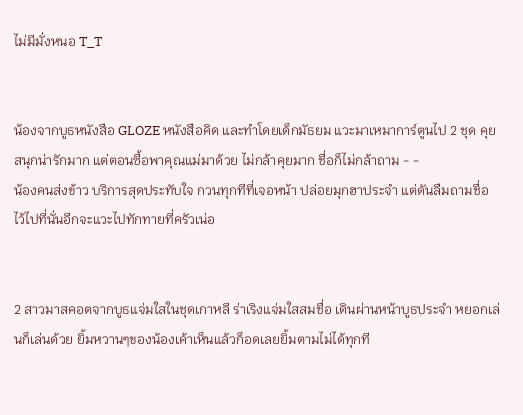ไม่มีมั่งหนอ T_T


น้องจากบูธหนังสือ GLOZE หนังสือคิด และทำโดยเด็กมัธยม แวะมาเหมาการ์ตูนไป 2 ชุด คุยสนุกน่ารักมาก แต่ตอนซื้อพาคุณแม่มาด้วย ไม่กล้าคุยมาก ชื่อก็ไม่กล้าถาม - -
น้องคนส่งข้าว บริการสุดประทับใจ กวนทุกทีที่เจอหน้า ปล่อยมุกฮาประจำ แต่ดันลืมถามชื่อ ไว้ไปที่นั่นอีกจะแวะไปทักทายที่ครัวเน่อ


2 สาวมาสคอตจากบูธแจ่มใสในชุดเกาหลี ร่าเริงแจ่มใสสมชื่อ เดินผ่านหน้าบูธประจำ หยอกเล่นก็เล่นด้วย ยิ้มหวานๆของน้องเค้าเห็นแล้วก็อดเลยยิ้มตามไม่ได้ทุกที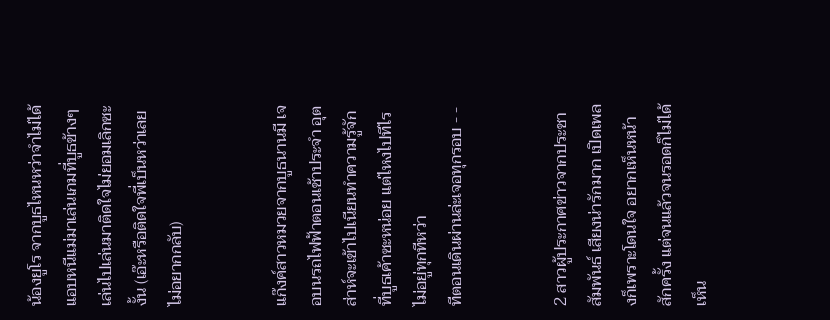น้องยูโร จากบูธไหนหว่าจำไม่ได้ แอบหนีแม่มาเล่นเกมที่บูธข้างๆ เล่นไปเล่นมาติดใจไม่ยอมเลิกซะงั้น (เอ๊ะหรือติดใจพี่เบ็นหว่าเลยไม่อยากกลับ)


แก๊งค์สาวหมวยจากบูธนานมี เจอบนรถไฟฟ้าตอนเช้าประจำ อุตส่าห์จะเข้าไปเนียนทำความรู้จักที่บูธเค้าซะหน่อย แต่ไหงไปทีไรไม่อยู่ทุกทีหว่า
ทีตอนเดินผ่านล่ะเจอทุกรอบ - -


2 สาวผู้ประกาศข่าวจากประชาสัมพันธ์ เสียงน่ารักมาก เปิดเพลงก็เพราะโดนใจ อยากเห็นหน้าสักครั้ง แต่จนแล้วจนรอดก็ไม่ได้เห็น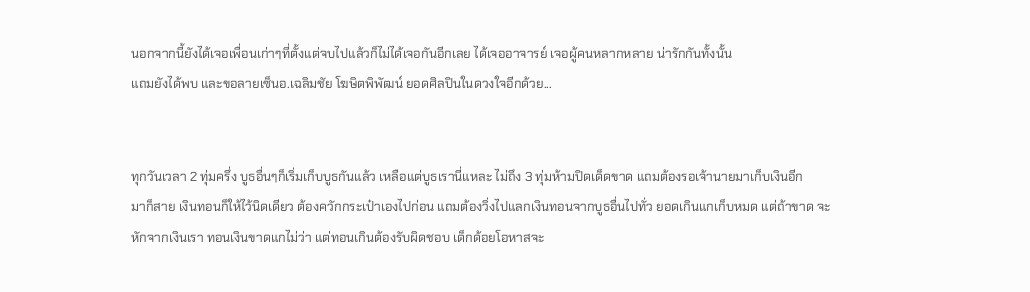นอกจากนี้ยังได้เจอเพื่อนเก่าๆที่ตั้งแต่จบไปแล้วก็ไม่ได้เจอกันอีกเลย ได้เจออาจารย์ เจอผู้คนหลากหลาย น่ารักกันทั้งนั้น
แถมยังได้พบ และขอลายเซ็นอ.เฉลิมชัย โฆษิตพิพัฒน์ ยอดศิลปินในดวงใจอีกด้วย...


ทุกวันเวลา 2 ทุ่มครึ่ง บูธอื่นๆก็เริ่มเก็บบูธกันแล้ว เหลือแต่บูธเรานี่แหละ ไม่ถึง 3 ทุ่มห้ามปิดเด็ดขาด แถมต้องรอเจ้านายมาเก็บเงินอีก
มาก็สาย เงินทอนก็ให้ไว้นิดเดียว ต้องควักกระเป๋าเองไปก่อน แถมต้องวิ่งไปแลกเงินทอนจากบูธอื่นไปทั่ว ยอดเกินแกเก็บหมด แต่ถ้าขาด จะหักจากเงินเรา ทอนเงินขาดแกไม่ว่า แต่ทอนเกินต้องรับผิดชอบ เด็กด้อยโอหาสจะ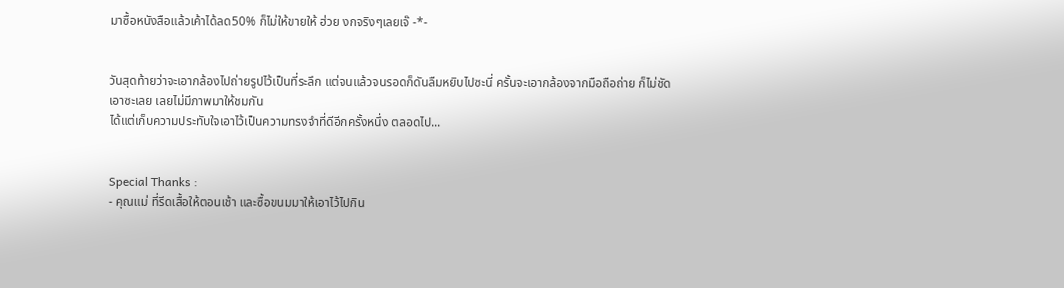มาซื้อหนังสือแล้วเค้าได้ลด50% ก็ไม่ให้ขายให้ ฮ่วย งกจริงๆเลยเจ๊ -*-


วันสุดท้ายว่าจะเอากล้องไปถ่ายรูปไว้เป็นที่ระลึก แต่จนแล้วจนรอดก็ดันลืมหยิบไปซะนี่ ครั้นจะเอากล้องจากมือถือถ่าย ก็ไม่ชัดเอาซะเลย เลยไม่มีภาพมาให้ชมกัน
ได้แต่เก็บความประทับใจเอาไว้เป็นความทรงจำที่ดีอีกครั้งหนึ่ง ตลอดไป...


Special Thanks :
- คุณแม่ ที่รีดเสื้อให้ตอนเช้า และซื้อขนมมาให้เอาไว้ไปกิน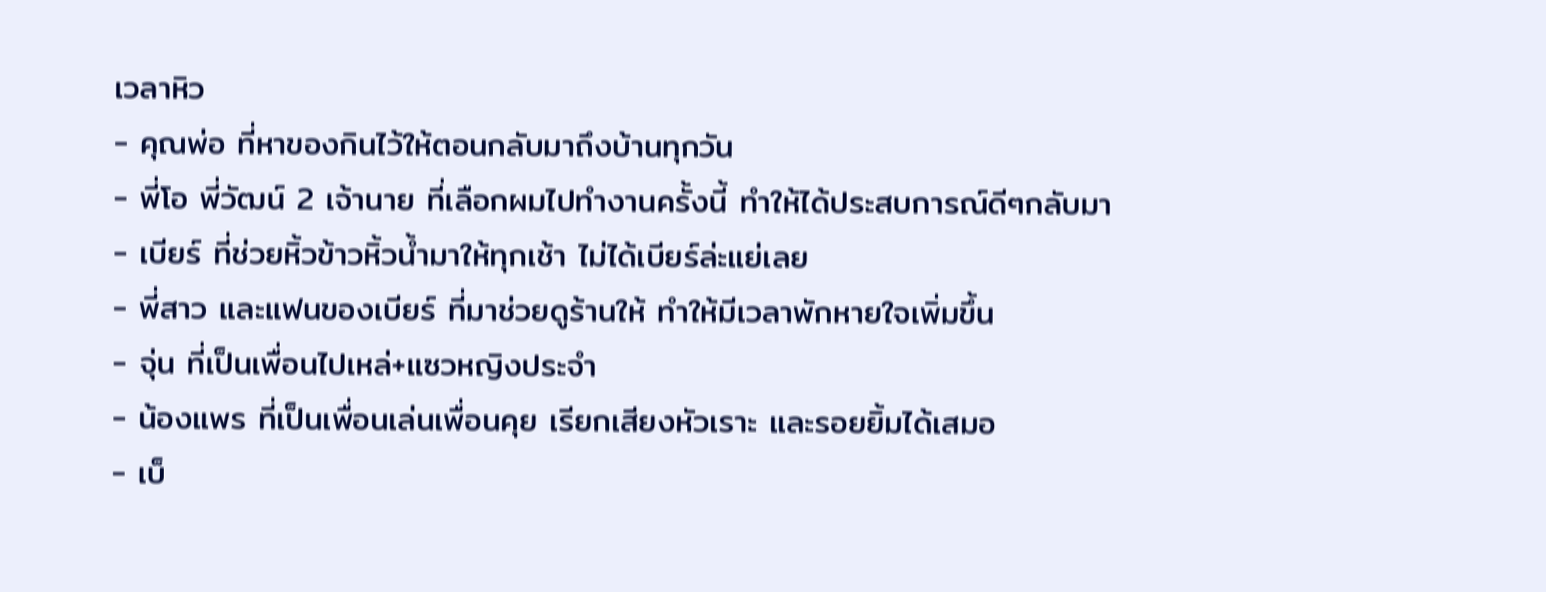เวลาหิว
- คุณพ่อ ที่หาของกินไว้ให้ตอนกลับมาถึงบ้านทุกวัน
- พี่โอ พี่วัฒน์ 2 เจ้านาย ที่เลือกผมไปทำงานครั้งนี้ ทำให้ได้ประสบการณ์ดีๆกลับมา
- เบียร์ ที่ช่วยหิ้วข้าวหิ้วน้ำมาให้ทุกเช้า ไม่ได้เบียร์ล่ะแย่เลย
- พี่สาว และแฟนของเบียร์ ที่มาช่วยดูร้านให้ ทำให้มีเวลาพักหายใจเพิ่มขึ้น
- จุ่น ที่เป็นเพื่อนไปเหล่+แซวหญิงประจำ
- น้องแพร ที่เป็นเพื่อนเล่นเพื่อนคุย เรียกเสียงหัวเราะ และรอยยิ้มได้เสมอ
- เบ็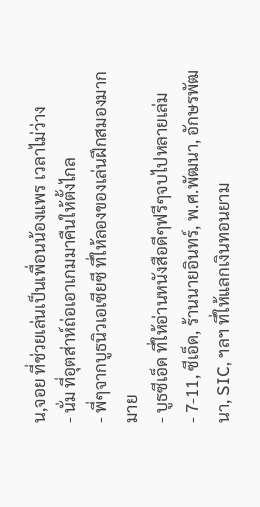น,จอย ที่ช่วยเล่นเป็นเพื่อนน้องแพร เวลาไม่ว่าง
- นั่ม ที่อุตส่าห์ถ่อเอาเกมมาคืนให้ตั้งไกล
- พี่ๆจากบูธนิวเอเซียซี ที่ให้ลองของเล่นฝึกสมองมากมาย
- บูธซีเอ็ด ที่ให้อ่านหนังสือดีๆฟรีๆจบไปหลายเล่ม
- 7-11, ซีเอ็ด, ร้านนายอินทร์, พ.ศ.พัฒนา, อักษรพัฒนา, SIC, ฯลฯ ที่ให้แลกเงินทอนยาม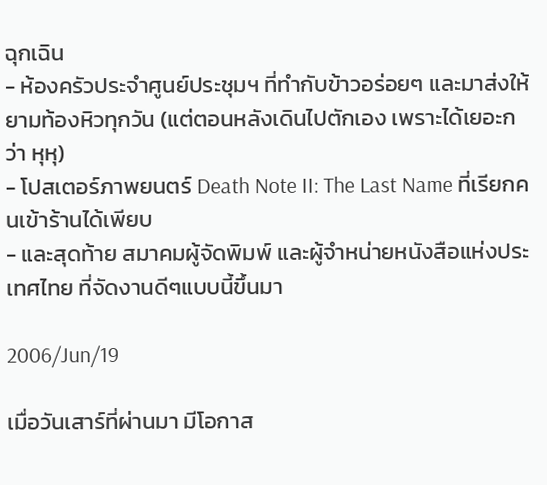ฉุกเฉิน
- ห้องครัวประจำศูนย์ประชุมฯ ที่ทำกับข้าวอร่อยๆ และมาส่งให้ยามท้องหิวทุกวัน (แต่ตอนหลังเดินไปตักเอง เพราะได้เยอะกว่า หุหุ)
- โปสเตอร์ภาพยนตร์ Death Note II: The Last Name ที่เรียกคนเข้าร้านได้เพียบ
- และสุดท้าย สมาคมผู้จัดพิมพ์ และผู้จำหน่ายหนังสือแห่งประเทศไทย ที่จัดงานดีๆแบบนี้ขึ้นมา

2006/Jun/19

เมื่อวันเสาร์ที่ผ่านมา มีโอกาส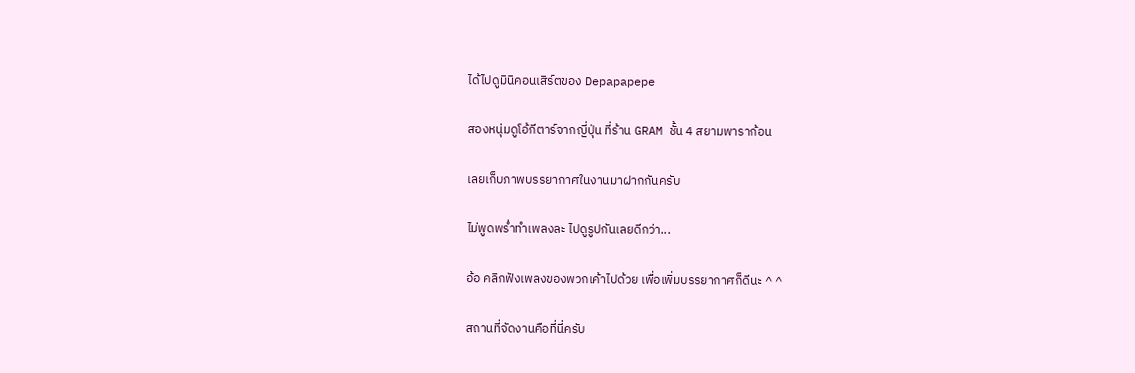ได้ไปดูมินิคอนเสิร์ตของ Depapapepe

สองหนุ่มดูโอ้กีตาร์จากญี่ปุ่น ที่ร้าน GRAM ชั้น 4 สยามพาราก้อน

เลยเก็บภาพบรรยากาศในงานมาฝากกันครับ

ไม่พูดพร่ำทำเพลงละ ไปดูรูปกันเลยดีกว่า...

อ้อ คลิกฟังเพลงของพวกเค้าไปด้วย เพื่อเพิ่มบรรยากาศก็ดีนะ ^ ^

สถานที่จัดงานคือที่นี่ครับ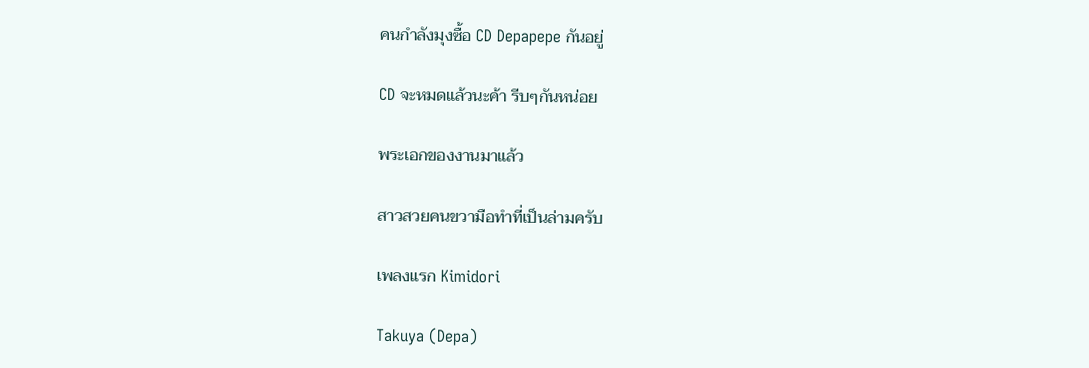คนกำลังมุงซื้อ CD Depapepe กันอยู่

CD จะหมดแล้วนะค้า รีบๆกันหน่อย

พระเอกของงานมาแล้ว

สาวสวยคนขวามือทำที่เป็นล่ามครับ

เพลงแรก Kimidori

Takuya (Depa)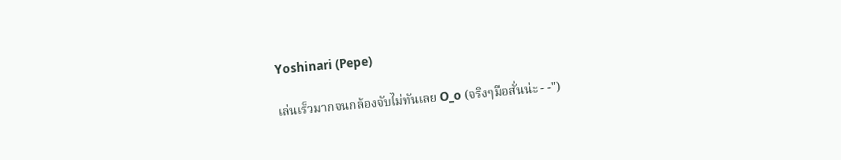Yoshinari (Pepe)

เล่นเร็วมากจนกล้องจับไม่ทันเลย O_o (จริงๆมือสั่นน่ะ - -")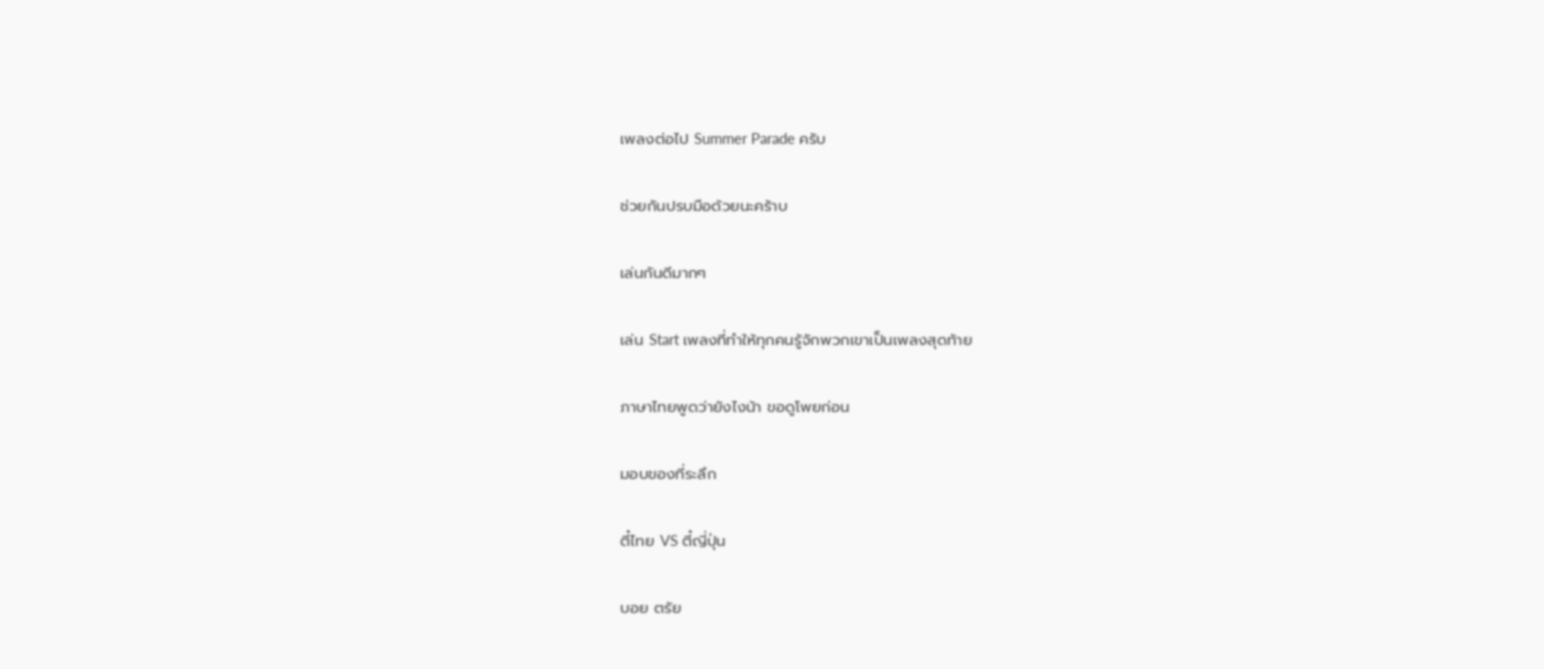เพลงต่อไป Summer Parade ครับ

ช่วยกันปรบมือด้วยนะคร้าบ

เล่นกันดีมากๆ

เล่น Start เพลงที่ทำให้ทุกคนรู้จักพวกเขาเป็นเพลงสุดท้าย

ภาษาไทยพูดว่ายังไงน้า ขอดูโพยก่อน

มอบของที่ระลึก

ตี๋ไทย VS ตี๋ญี่ปุ่น

บอย ตรัย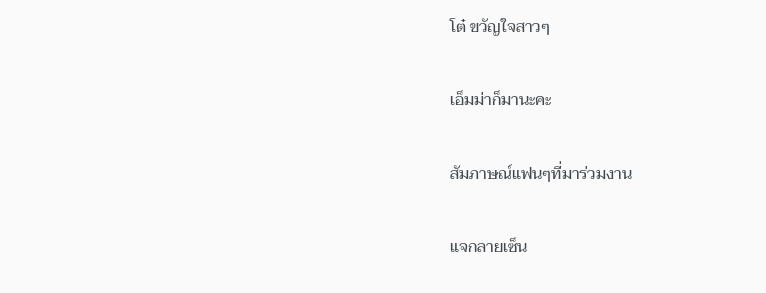โต๋ ขวัญใจสาวๆ

เอ็มม่าก็มานะคะ

สัมภาษณ์แฟนๆที่มาร่วมงาน

แจกลายเซ็น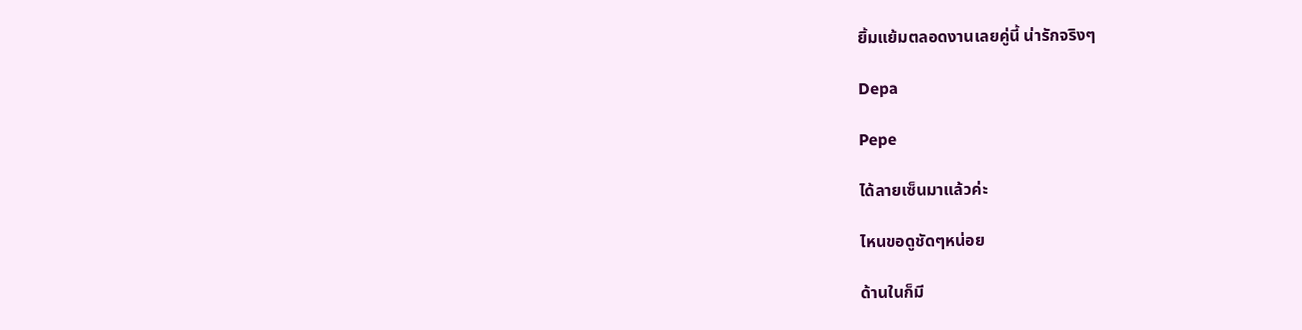ยิ้มแย้มตลอดงานเลยคู่นี้ น่ารักจริงๆ

Depa

Pepe

ได้ลายเซ็นมาแล้วค่ะ

ไหนขอดูชัดๆหน่อย

ด้านในก็มี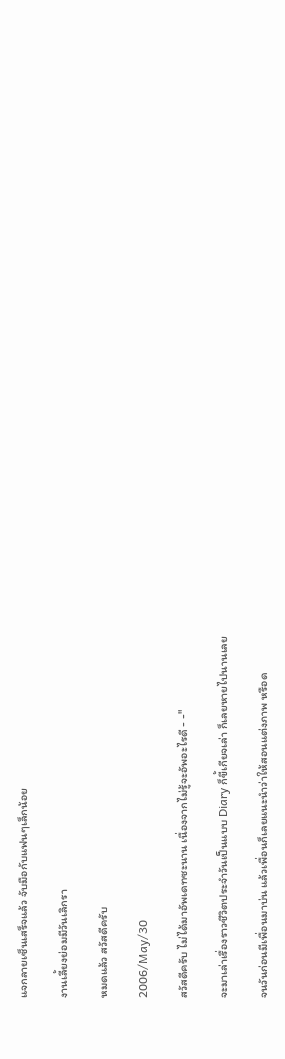แจกลายเซ็นเสร็จแล้ว จับมือกับแฟนๆเล็กน้อย

งานเลี้ยงย่อมมีวันเลิกรา

หมดแล้ว สวัสดีครับ

2006/May/30

สวัสดีครับ ไม่ได้มาอัพเดทซะนาน เนื่องจากไม่รู้จะอัพอะไรดี - -"

จะมาเล่าเรื่องราวชีวิตประจำวันเป็นแบบ Diary ก็ขี้เกียจเล่า ก็เลยหายไปนานเลย

จนวันก่อนมีเพื่อนมาบ่น แล้วเพื่อนก็เลยแนะนำว่าให้สอนแต่งภาพ หรือด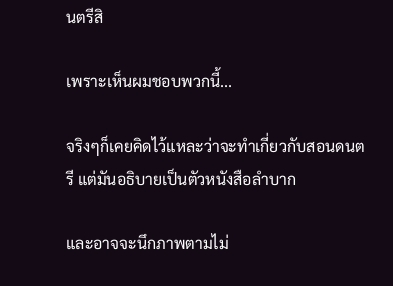นตรีสิ

เพราะเห็นผมชอบพวกนี้...

จริงๆก็เคยคิดไว้แหละว่าจะทำเกี่ยวกับสอนดนตรี แต่มันอธิบายเป็นตัวหนังสือลำบาก

และอาจจะนึกภาพตามไม่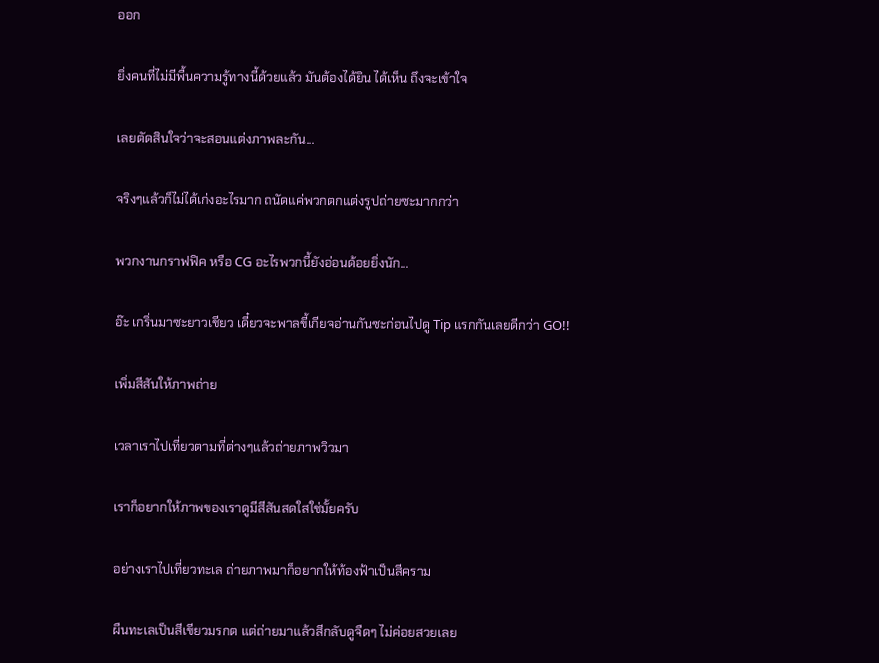ออก

ยิ่งคนที่ไม่มีพื้นความรู้ทางนี้ด้วยแล้ว มันต้องได้ยิน ได้เห็น ถึงจะเข้าใจ

เลยตัดสินใจว่าจะสอนแต่งภาพละกัน...

จริงๆแล้วก็ไม่ได้เก่งอะไรมาก ถนัดแค่พวกตกแต่งรูปถ่ายซะมากกว่า

พวกงานกราฟฟิค หรือ CG อะไรพวกนี้ยังอ่อนด้อยยิ่งนัก...

อ๊ะ เกริ่นมาซะยาวเชียว เดี๋ยวจะพาลขี้เกียจอ่านกันซะก่อนไปดู Tip แรกกันเลยดีกว่า GO!!

เพิ่มสีสันให้ภาพถ่าย

เวลาเราไปเที่ยวตามที่ต่างๆแล้วถ่ายภาพวิวมา

เราก็อยากให้ภาพของเราดูมีสีสันสดใสใช่มั้ยครับ

อย่างเราไปเที่ยวทะเล ถ่ายภาพมาก็อยากให้ท้องฟ้าเป็นสีคราม

ผืนทะเลเป็นสีเขียวมรกต แต่ถ่ายมาแล้วสีกลับดูจืดๆ ไม่ค่อยสวยเลย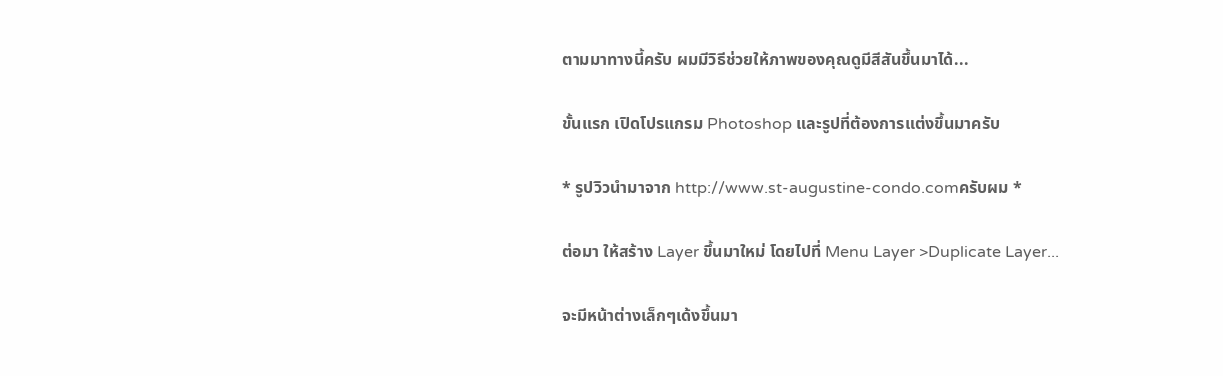ตามมาทางนี้ครับ ผมมีวิธีช่วยให้ภาพของคุณดูมีสีสันขึ้นมาได้...

ขั้นแรก เปิดโปรแกรม Photoshop และรูปที่ต้องการแต่งขึ้นมาครับ

* รูปวิวนำมาจาก http://www.st-augustine-condo.comครับผม *

ต่อมา ให้สร้าง Layer ขึ้นมาใหม่ โดยไปที่ Menu Layer >Duplicate Layer...

จะมีหน้าต่างเล็กๆเด้งขึ้นมา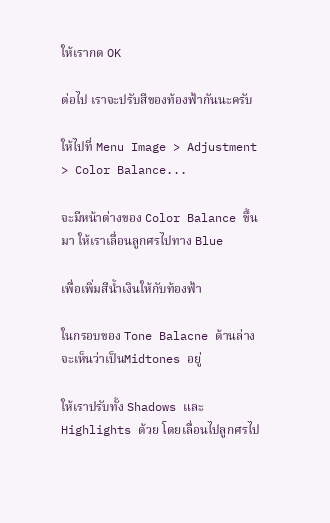ให้เรากด OK

ต่อไป เราจะปรับสีของท้องฟ้ากันนะครับ

ให้ไปที่ Menu Image > Adjustment > Color Balance...

จะมีหน้าต่างของ Color Balance ขึ้นมา ให้เราเลื่อนลูกศรไปทาง Blue

เพื่อเพิ่มสีน้ำเงินให้กับท้องฟ้า

ในกรอบของ Tone Balacne ด้านล่าง จะเห็นว่าเป็นMidtones อยู่

ให้เราปรับทั้ง Shadows และ Highlights ด้วย โดยเลื่อนไปลูกศรไป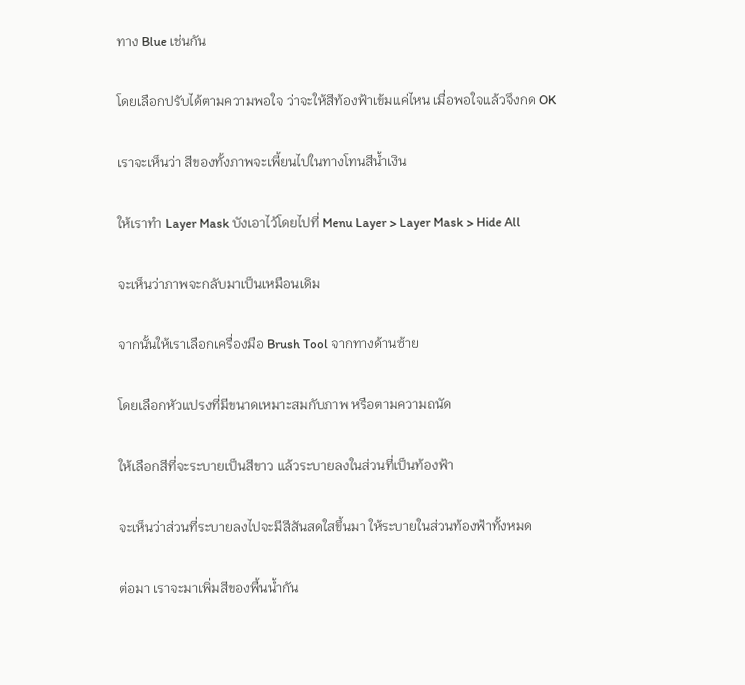ทาง Blue เช่นกัน

โดยเลือกปรับได้ตามความพอใจ ว่าจะให้สีท้องฟ้าเข้มแค่ไหน เมื่อพอใจแล้วจึงกด OK

เราจะเห็นว่า สีของทั้งภาพจะเพี้ยนไปในทางโทนสีน้ำเงิน

ให้เราทำ Layer Mask บังเอาไว้โดยไปที่ Menu Layer > Layer Mask > Hide All

จะเห็นว่าภาพจะกลับมาเป็นเหมือนเดิม

จากนั้นให้เราเลือกเครื่องมือ Brush Tool จากทางด้านซ้าย

โดยเลือกหัวแปรงที่มีขนาดเหมาะสมกับภาพ หรือตามความถนัด

ให้เลือกสีที่จะระบายเป็นสีขาว แล้วระบายลงในส่วนที่เป็นท้องฟ้า

จะเห็นว่าส่วนที่ระบายลงไปจะมีสีสันสดใสขึ้นมา ให้ระบายในส่วนท้องฟ้าทั้งหมด

ต่อมา เราจะมาเพิ่มสีของพื้นน้ำกัน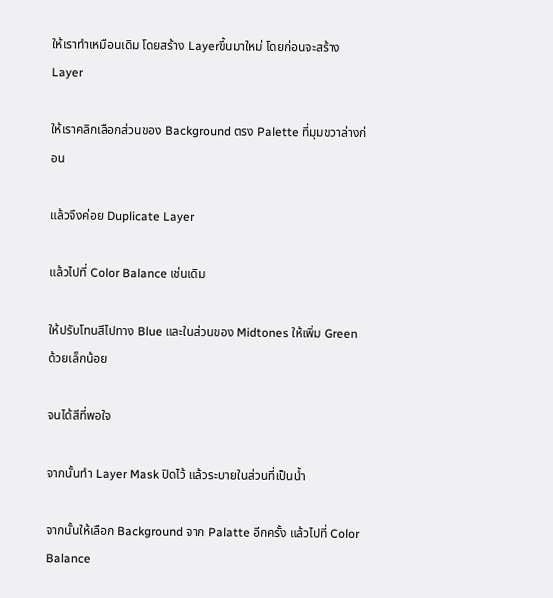ให้เราทำเหมือนเดิม โดยสร้าง Layerขึ้นมาใหม่ โดยก่อนจะสร้าง Layer

ให้เราคลิกเลือกส่วนของ Background ตรง Palette ที่มุมขวาล่างก่อน

แล้วจึงค่อย Duplicate Layer

แล้วไปที่ Color Balance เช่นเดิม

ให้ปรับโทนสีไปทาง Blue และในส่วนของ Midtones ให้เพิ่ม Green ด้วยเล็กน้อย

จนได้สีที่พอใจ

จากนั้นทำ Layer Mask ปิดไว้ แล้วระบายในส่วนที่เป็นน้ำ

จากนั้นให้เลือก Background จาก Palatte อีกครั้ง แล้วไปที่ Color Balance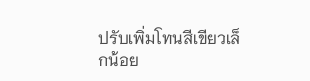ปรับเพิ่มโทนสีเขียวเล็กน้อย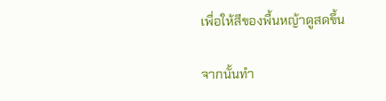เพื่อให้สีของพื้นหญ้าดูสดขึ้น

จากนั้นทำ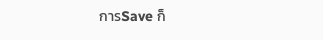การSave ก็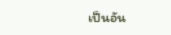เป็นอัน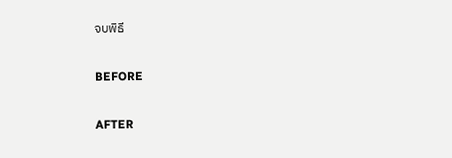จบพิธี

BEFORE

AFTER